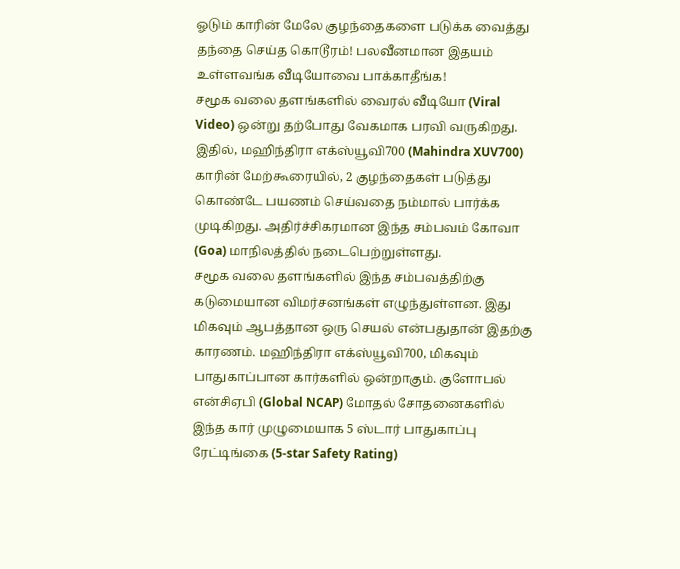ஓடும் காரின் மேலே குழந்தைகளை படுக்க வைத்து தந்தை செய்த கொடூரம்! பலவீனமான இதயம் உள்ளவங்க வீடியோவை பாக்காதீங்க!
சமூக வலை தளங்களில் வைரல் வீடியோ (Viral Video) ஒன்று தற்போது வேகமாக பரவி வருகிறது. இதில், மஹிந்திரா எக்ஸ்யூவி700 (Mahindra XUV700) காரின் மேற்கூரையில், 2 குழந்தைகள் படுத்து கொண்டே பயணம் செய்வதை நம்மால் பார்க்க முடிகிறது. அதிர்ச்சிகரமான இந்த சம்பவம் கோவா (Goa) மாநிலத்தில் நடைபெற்றுள்ளது.
சமூக வலை தளங்களில் இந்த சம்பவத்திற்கு கடுமையான விமர்சனங்கள் எழுந்துள்ளன. இது மிகவும் ஆபத்தான ஒரு செயல் என்பதுதான் இதற்கு காரணம். மஹிந்திரா எக்ஸ்யூவி700, மிகவும் பாதுகாப்பான கார்களில் ஒன்றாகும். குளோபல் என்சிஏபி (Global NCAP) மோதல் சோதனைகளில் இந்த கார் முழுமையாக 5 ஸ்டார் பாதுகாப்பு ரேட்டிங்கை (5-star Safety Rating)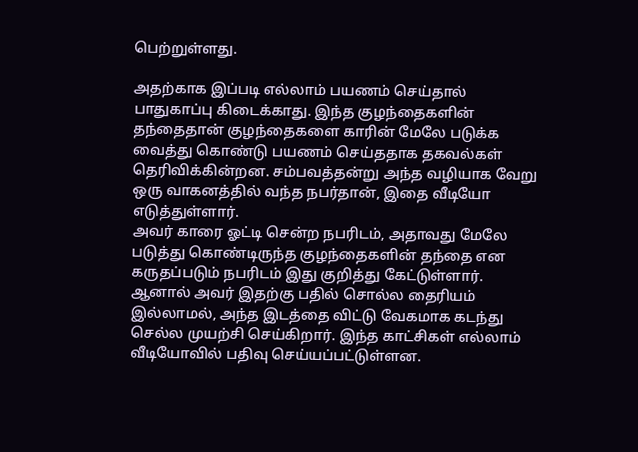பெற்றுள்ளது.

அதற்காக இப்படி எல்லாம் பயணம் செய்தால் பாதுகாப்பு கிடைக்காது. இந்த குழந்தைகளின் தந்தைதான் குழந்தைகளை காரின் மேலே படுக்க வைத்து கொண்டு பயணம் செய்ததாக தகவல்கள் தெரிவிக்கின்றன. சம்பவத்தன்று அந்த வழியாக வேறு ஒரு வாகனத்தில் வந்த நபர்தான், இதை வீடியோ எடுத்துள்ளார்.
அவர் காரை ஓட்டி சென்ற நபரிடம், அதாவது மேலே படுத்து கொண்டிருந்த குழந்தைகளின் தந்தை என கருதப்படும் நபரிடம் இது குறித்து கேட்டுள்ளார். ஆனால் அவர் இதற்கு பதில் சொல்ல தைரியம் இல்லாமல், அந்த இடத்தை விட்டு வேகமாக கடந்து செல்ல முயற்சி செய்கிறார். இந்த காட்சிகள் எல்லாம் வீடியோவில் பதிவு செய்யப்பட்டுள்ளன.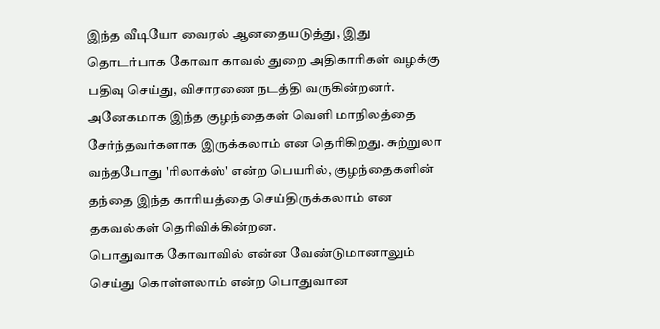இந்த வீடியோ வைரல் ஆனதையடுத்து, இது தொடர்பாக கோவா காவல் துறை அதிகாரிகள் வழக்கு பதிவு செய்து, விசாரணை நடத்தி வருகின்றனர். அனேகமாக இந்த குழந்தைகள் வெளி மாநிலத்தை சேர்ந்தவர்களாக இருக்கலாம் என தெரிகிறது. சுற்றுலா வந்தபோது 'ரிலாக்ஸ்' என்ற பெயரில், குழந்தைகளின் தந்தை இந்த காரியத்தை செய்திருக்கலாம் என தகவல்கள் தெரிவிக்கின்றன.
பொதுவாக கோவாவில் என்ன வேண்டுமானாலும் செய்து கொள்ளலாம் என்ற பொதுவான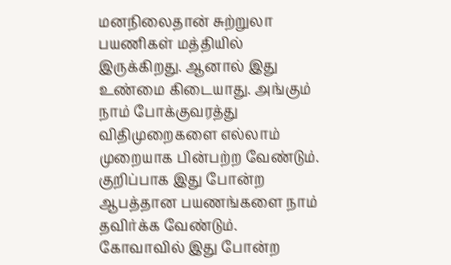மனநிலைதான் சுற்றுலா பயணிகள் மத்தியில் இருக்கிறது. ஆனால் இது உண்மை கிடையாது. அங்கும் நாம் போக்குவரத்து விதிமுறைகளை எல்லாம் முறையாக பின்பற்ற வேண்டும். குறிப்பாக இது போன்ற ஆபத்தான பயணங்களை நாம் தவிர்க்க வேண்டும்.
கோவாவில் இது போன்ற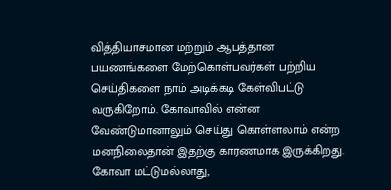வித்தியாசமான மற்றும் ஆபத்தான பயணங்களை மேற்கொள்பவர்கள் பற்றிய செய்திகளை நாம் அடிக்கடி கேள்விபட்டு வருகிறோம். கோவாவில் என்ன வேண்டுமானாலும் செய்து கொள்ளலாம் என்ற மனநிலைதான் இதற்கு காரணமாக இருக்கிறது. கோவா மட்டுமல்லாது,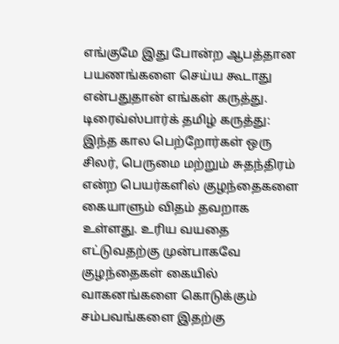எங்குமே இது போன்ற ஆபத்தான பயணங்களை செய்ய கூடாது என்பதுதான் எங்கள் கருத்து.
டிரைவ்ஸ்பார்க் தமிழ் கருத்து: இந்த கால பெற்றோர்கள் ஒரு சிலர், பெருமை மற்றும் சுதந்திரம் என்ற பெயர்களில் குழந்தைகளை கையாளும் விதம் தவறாக உள்ளது. உரிய வயதை எட்டுவதற்கு முன்பாகவே குழந்தைகள் கையில் வாகனங்களை கொடுக்கும் சம்பவங்களை இதற்கு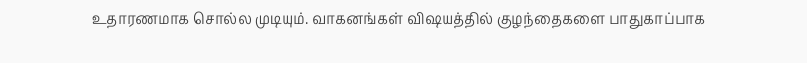உதாரணமாக சொல்ல முடியும். வாகனங்கள் விஷயத்தில் குழந்தைகளை பாதுகாப்பாக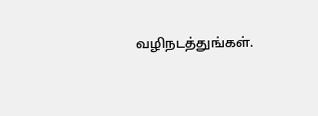வழிநடத்துங்கள்.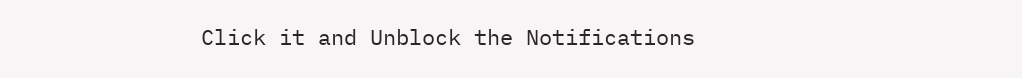Click it and Unblock the Notifications